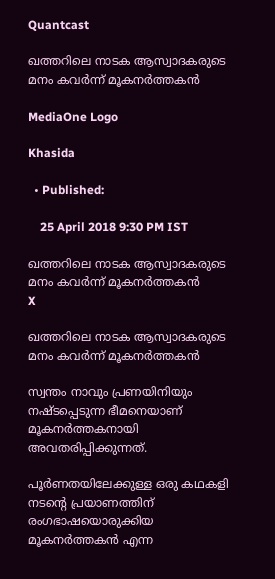Quantcast

ഖത്തറിലെ നാടക ആസ്വാദകരുടെ മനം കവര്‍ന്ന് മൂകനര്‍ത്തകന്‍

MediaOne Logo

Khasida

  • Published:

    25 April 2018 9:30 PM IST

ഖത്തറിലെ നാടക ആസ്വാദകരുടെ മനം കവര്‍ന്ന് മൂകനര്‍ത്തകന്‍
X

ഖത്തറിലെ നാടക ആസ്വാദകരുടെ മനം കവര്‍ന്ന് മൂകനര്‍ത്തകന്‍

സ്വന്തം നാവും പ്രണയിനിയും നഷ്ടപ്പെടുന്ന ഭീമനെയാണ് മൂകനര്‍ത്തകനായി അവതരിപ്പിക്കുന്നത്.

പൂര്‍ണതയിലേക്കുള്ള ഒരു കഥകളി നടന്റെ പ്രയാണത്തിന് രംഗഭാഷയൊരുക്കിയ മൂകനര്‍ത്തകന്‍ എന്ന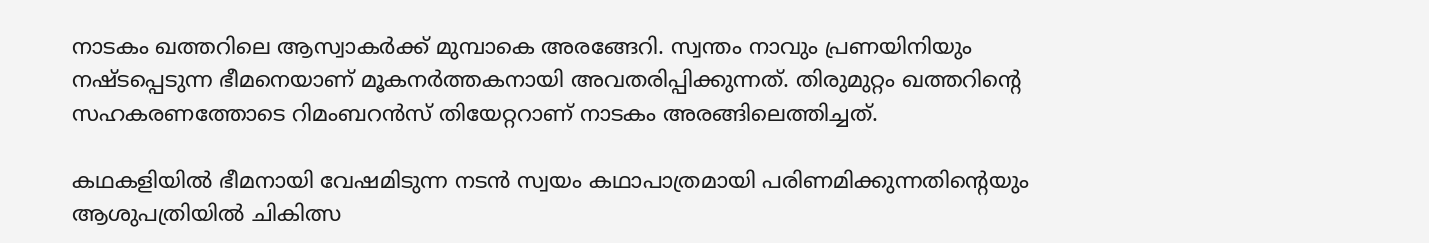നാടകം ഖത്തറിലെ ആസ്വാകര്‍ക്ക് മുമ്പാകെ അരങ്ങേറി. സ്വന്തം നാവും പ്രണയിനിയും നഷ്ടപ്പെടുന്ന ഭീമനെയാണ് മൂകനര്‍ത്തകനായി അവതരിപ്പിക്കുന്നത്. തിരുമുറ്റം ഖത്തറിന്റെ സഹകരണത്തോടെ റിമംബറന്‍സ് തിയേറ്ററാണ് നാടകം അരങ്ങിലെത്തിച്ചത്.

കഥകളിയില്‍ ഭീമനായി വേഷമിടുന്ന നടന്‍ സ്വയം കഥാപാത്രമായി പരിണമിക്കുന്നതിന്റെയും ആശുപത്രിയില്‍ ചികിത്സ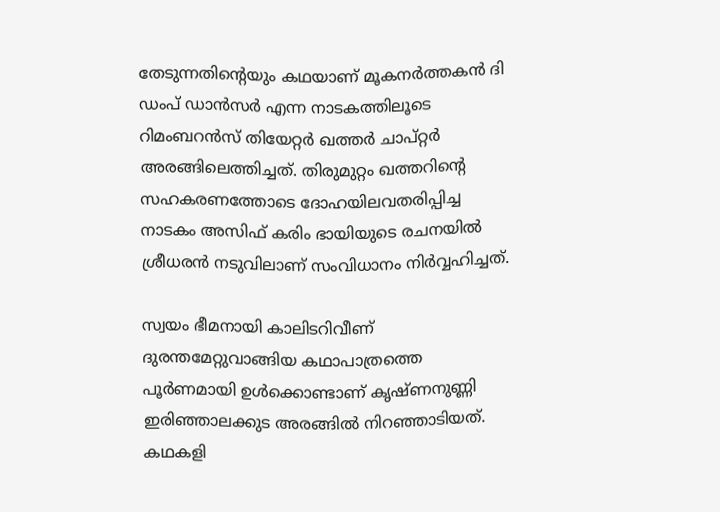തേടുന്നതിന്റെയും കഥയാണ് മൂകനര്‍ത്തകന്‍ ദി ഡംപ് ഡാന്‍സര്‍ എന്ന നാടകത്തിലൂടെ റിമംബറന്‍സ് തിയേറ്റര്‍ ഖത്തര്‍ ചാപ്റ്റര്‍ അരങ്ങിലെത്തിച്ചത്. തിരുമുറ്റം ഖത്തറിന്റെ സഹകരണത്തോടെ ദോഹയിലവതരിപ്പിച്ച നാടകം അസിഫ് കരിം ഭായിയുടെ രചനയില്‍ ശ്രീധരന്‍ നടുവിലാണ് സംവിധാനം നിര്‍വ്വഹിച്ചത്.

സ്വയം ഭീമനായി കാലിടറിവീണ് ദുരന്തമേറ്റുവാങ്ങിയ കഥാപാത്രത്തെ പൂര്‍ണമായി ഉള്‍ക്കൊണ്ടാണ് കൃഷ്ണനുണ്ണി ഇരിഞ്ഞാലക്കുട അരങ്ങില്‍ നിറഞ്ഞാടിയത്. കഥകളി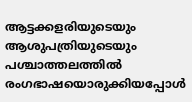ആട്ടക്കളരിയുടെയും ആശുപത്രിയുടെയും പശ്ചാത്തലത്തില്‍ രംഗഭാഷയൊരുക്കിയപ്പോള്‍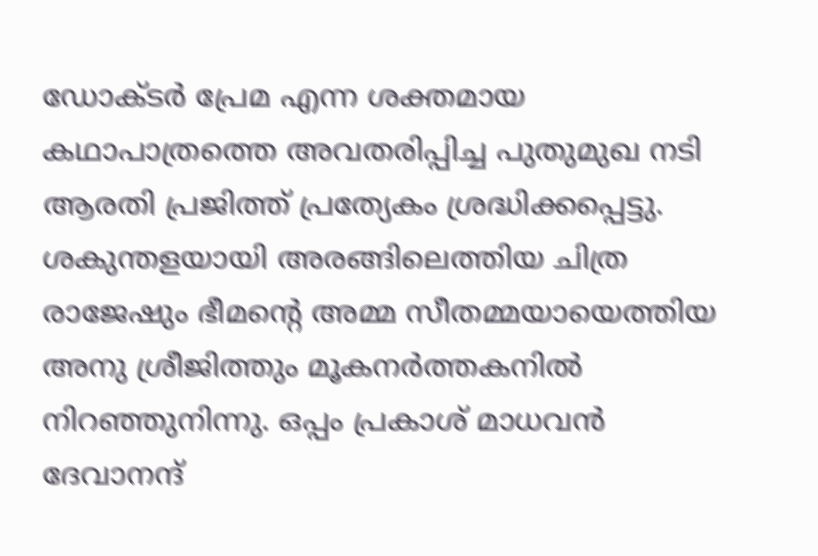ഡോക്ടര്‍ പ്രേമ എന്ന ശക്തമായ കഥാപാത്രത്തെ അവതരിപ്പിച്ച പുതുമുഖ നടി ആരതി പ്രജിത്ത് പ്രത്യേകം ശ്രദ്ധിക്കപ്പെട്ടു. ശകുന്തളയായി അരങ്ങിലെത്തിയ ചിത്ര രാജേഷും ഭീമന്റെ അമ്മ സീതമ്മയായെത്തിയ അനു ശ്രീജിത്തും മൂകനര്‍ത്തകനില്‍ നിറഞ്ഞുനിന്നു. ഒപ്പം പ്രകാശ് മാധവന്‍ ദേവാനന്ദ്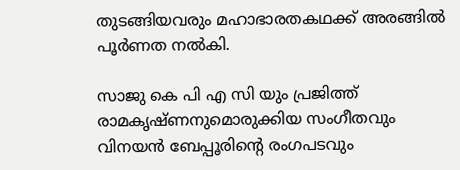തുടങ്ങിയവരും മഹാഭാരതകഥക്ക് അരങ്ങില്‍ പൂര്‍ണത നല്‍കി.

സാജു കെ പി എ സി യും പ്രജിത്ത് രാമകൃഷ്ണനുമൊരുക്കിയ സംഗീതവും വിനയന്‍ ബേപ്പൂരിന്റെ രംഗപടവും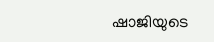ഷാജിയുടെ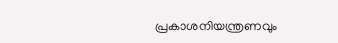പ്രകാശനിയന്ത്രണവും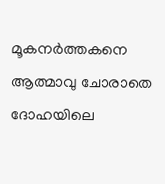മൂകനര്‍ത്തകനെ ആത്മാവു ചോരാതെ ദോഹയിലെ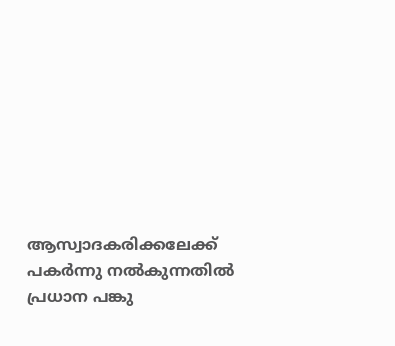ആസ്വാദകരിക്കലേക്ക് പകര്‍ന്നു നല്‍കുന്നതില്‍ പ്രധാന പങ്കു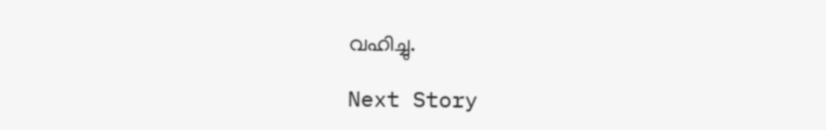വഹിച്ചു.

Next Story